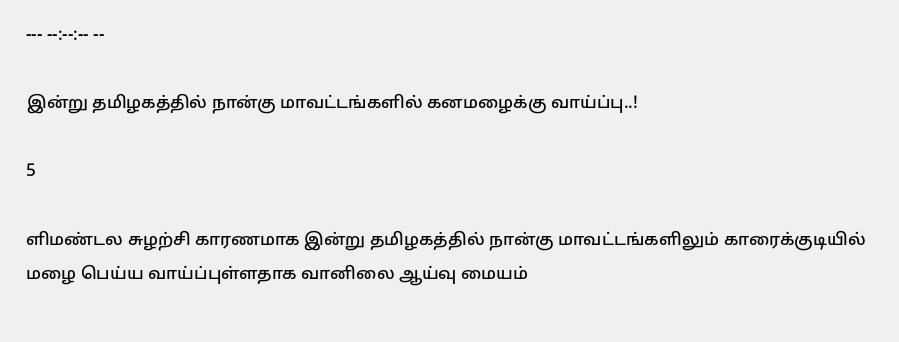--- --:--:-- --

இன்று தமிழகத்தில் நான்கு மாவட்டங்களில் கனமழைக்கு வாய்ப்பு..!

5

ளிமண்டல சுழற்சி காரணமாக இன்று தமிழகத்தில் நான்கு மாவட்டங்களிலும் காரைக்குடியில் மழை பெய்ய வாய்ப்புள்ளதாக வானிலை ஆய்வு மையம்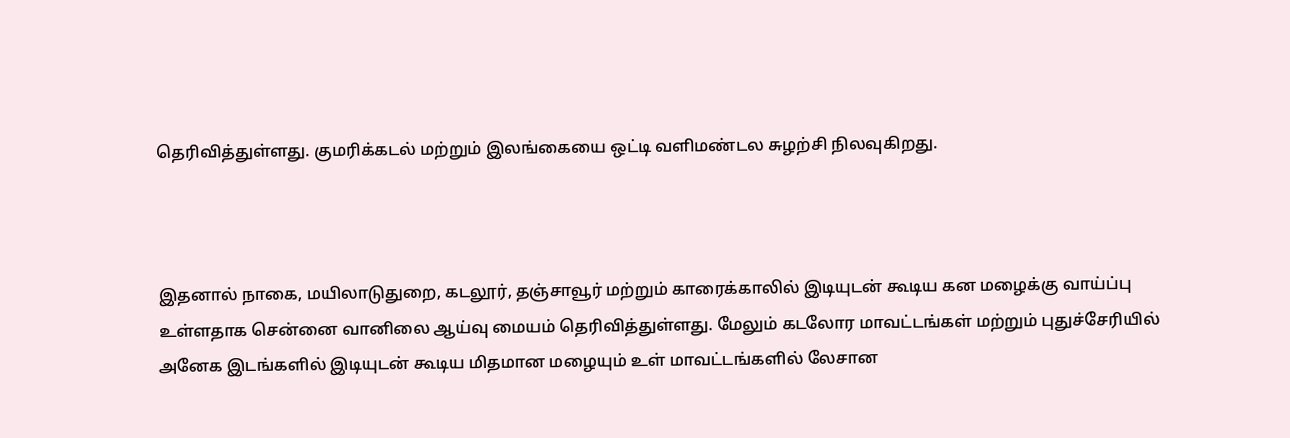தெரிவித்துள்ளது. குமரிக்கடல் மற்றும் இலங்கையை ஒட்டி வளிமண்டல சுழற்சி நிலவுகிறது.



இதனால் நாகை, மயிலாடுதுறை, கடலூர், தஞ்சாவூர் மற்றும் காரைக்காலில் இடியுடன் கூடிய கன மழைக்கு வாய்ப்பு உள்ளதாக சென்னை வானிலை ஆய்வு மையம் தெரிவித்துள்ளது. மேலும் கடலோர மாவட்டங்கள் மற்றும் புதுச்சேரியில் அனேக இடங்களில் இடியுடன் கூடிய மிதமான மழையும் உள் மாவட்டங்களில் லேசான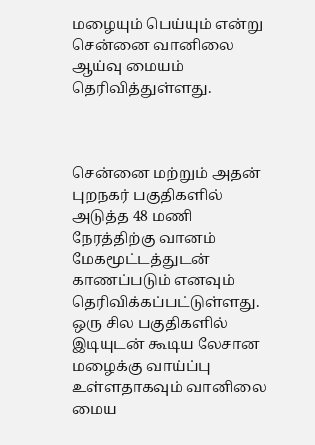மழையும் பெய்யும் என்று சென்னை வானிலை ஆய்வு மையம் தெரிவித்துள்ளது.



சென்னை மற்றும் அதன் புறநகர் பகுதிகளில் அடுத்த 48 மணி நேரத்திற்கு வானம் மேகமூட்டத்துடன் காணப்படும் எனவும் தெரிவிக்கப்பட்டுள்ளது. ஒரு சில பகுதிகளில் இடியுடன் கூடிய லேசான மழைக்கு வாய்ப்பு உள்ளதாகவும் வானிலை மைய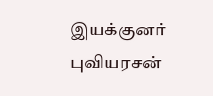இயக்குனர் புவியரசன்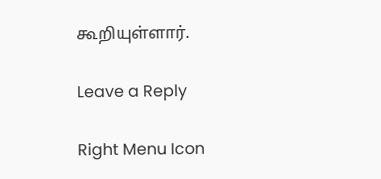கூறியுள்ளார்.

Leave a Reply

Right Menu Icon